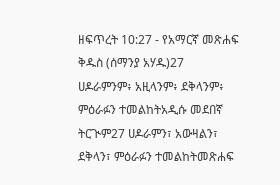ዘፍጥረት 10:27 - የአማርኛ መጽሐፍ ቅዱስ (ሰማንያ አሃዱ)27 ሀዶራምንም፥ አዚላንም፥ ደቅላንም፥ ምዕራፉን ተመልከትአዲሱ መደበኛ ትርጒም27 ሀዶራምን፣ አውዛልን፣ ደቅላን፣ ምዕራፉን ተመልከትመጽሐፍ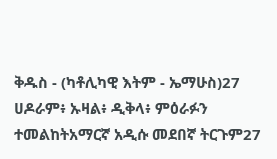ቅዱስ - (ካቶሊካዊ እትም - ኤማሁስ)27 ሀዶራም፥ ኡዛል፥ ዲቅላ፥ ምዕራፉን ተመልከትአማርኛ አዲሱ መደበኛ ትርጉም27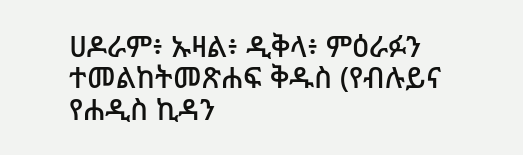ሀዶራም፥ ኡዛል፥ ዲቅላ፥ ምዕራፉን ተመልከትመጽሐፍ ቅዱስ (የብሉይና የሐዲስ ኪዳን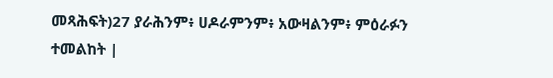መጻሕፍት)27 ያራሕንም፥ ሀዶራምንም፥ አውዛልንም፥ ምዕራፉን ተመልከት |